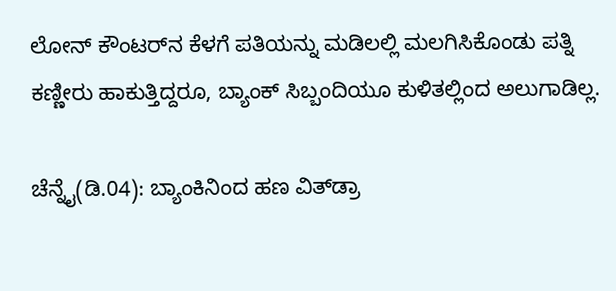ಲೋನ್ ಕೌಂಟರ್‌ನ ಕೆಳಗೆ ಪತಿಯನ್ನು ಮಡಿಲಲ್ಲಿ ಮಲಗಿಸಿಕೊಂಡು ಪತ್ನಿ ಕಣ್ಣೀರು ಹಾಕುತ್ತಿದ್ದರೂ, ಬ್ಯಾಂಕ್ ಸಿಬ್ಬಂದಿಯೂ ಕುಳಿತಲ್ಲಿಂದ ಅಲುಗಾಡಿಲ್ಲ.

ಚೆನ್ನೈ(ಡಿ.04): ಬ್ಯಾಂಕಿನಿಂದ ಹಣ ವಿತ್‌ಡ್ರಾ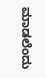ಮಾಡಲೆಂದು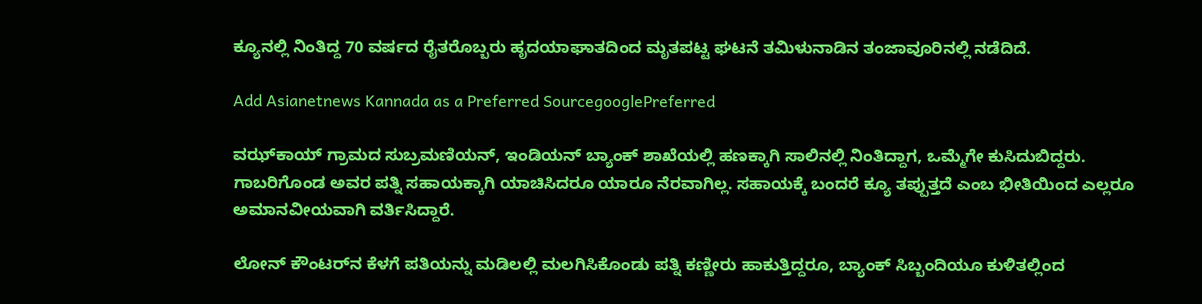ಕ್ಯೂನಲ್ಲಿ ನಿಂತಿದ್ದ 70 ವರ್ಷದ ರೈತರೊಬ್ಬರು ಹೃದಯಾಘಾತದಿಂದ ಮೃತಪಟ್ಟ ಘಟನೆ ತಮಿಳುನಾಡಿನ ತಂಜಾವೂರಿನಲ್ಲಿ ನಡೆದಿದೆ.

Add Asianetnews Kannada as a Preferred SourcegooglePreferred

ವಝ್‌ಕಾಯ್ ಗ್ರಾಮದ ಸುಬ್ರಮಣಿಯನ್, ಇಂಡಿಯನ್ ಬ್ಯಾಂಕ್ ಶಾಖೆಯಲ್ಲಿ ಹಣಕ್ಕಾಗಿ ಸಾಲಿನಲ್ಲಿ ನಿಂತಿದ್ದಾಗ, ಒಮ್ಮೆಗೇ ಕುಸಿದುಬಿದ್ದರು. ಗಾಬರಿಗೊಂಡ ಅವರ ಪತ್ನಿ ಸಹಾಯಕ್ಕಾಗಿ ಯಾಚಿಸಿದರೂ ಯಾರೂ ನೆರವಾಗಿಲ್ಲ. ಸಹಾಯಕ್ಕೆ ಬಂದರೆ ಕ್ಯೂ ತಪ್ಪುತ್ತದೆ ಎಂಬ ಭೀತಿಯಿಂದ ಎಲ್ಲರೂ ಅಮಾನವೀಯವಾಗಿ ವರ್ತಿಸಿದ್ದಾರೆ.

ಲೋನ್ ಕೌಂಟರ್‌ನ ಕೆಳಗೆ ಪತಿಯನ್ನು ಮಡಿಲಲ್ಲಿ ಮಲಗಿಸಿಕೊಂಡು ಪತ್ನಿ ಕಣ್ಣೀರು ಹಾಕುತ್ತಿದ್ದರೂ, ಬ್ಯಾಂಕ್ ಸಿಬ್ಬಂದಿಯೂ ಕುಳಿತಲ್ಲಿಂದ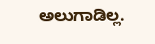ಅಲುಗಾಡಿಲ್ಲ.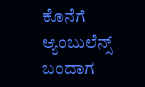ಕೊನೆಗೆ ಆ್ಯಂಬುಲೆನ್ಸ್ ಬಂದಾಗ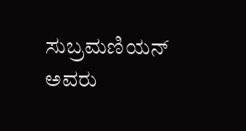ಸುಬ್ರಮಣಿಯನ್ ಅವರು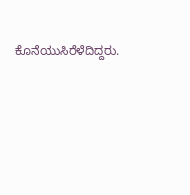ಕೊನೆಯುಸಿರೆಳೆದಿದ್ದರು.